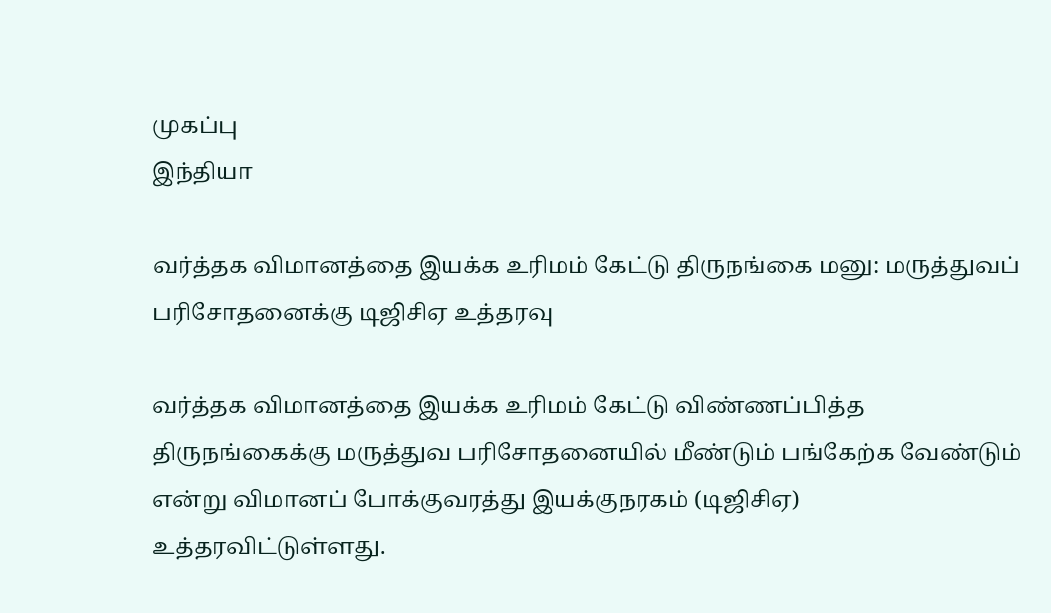முகப்பு
இந்தியா

வர்த்தக விமானத்தை இயக்க உரிமம் கேட்டு திருநங்கை மனு: மருத்துவப் பரிசோதனைக்கு டிஜிசிஏ உத்தரவு

வர்த்தக விமானத்தை இயக்க உரிமம் கேட்டு விண்ணப்பித்த திருநங்கைக்கு மருத்துவ பரிசோதனையில் மீண்டும் பங்கேற்க வேண்டும் என்று விமானப் போக்குவரத்து இயக்குநரகம் (டிஜிசிஏ) உத்தரவிட்டுள்ளது.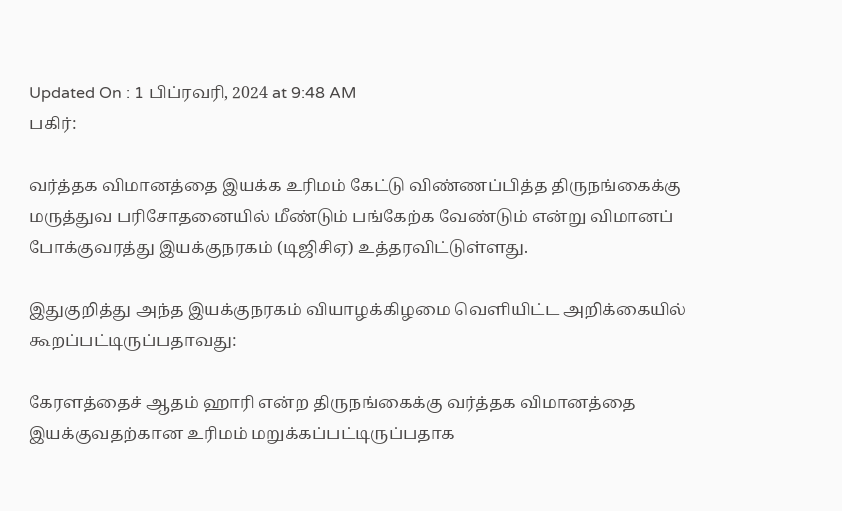Updated On : 1 பிப்ரவரி, 2024 at 9:48 AM
பகிர்:

வர்த்தக விமானத்தை இயக்க உரிமம் கேட்டு விண்ணப்பித்த திருநங்கைக்கு மருத்துவ பரிசோதனையில் மீண்டும் பங்கேற்க வேண்டும் என்று விமானப் போக்குவரத்து இயக்குநரகம் (டிஜிசிஏ) உத்தரவிட்டுள்ளது.

இதுகுறித்து அந்த இயக்குநரகம் வியாழக்கிழமை வெளியிட்ட அறிக்கையில் கூறப்பட்டிருப்பதாவது:

கேரளத்தைச் ஆதம் ஹாரி என்ற திருநங்கைக்கு வர்த்தக விமானத்தை இயக்குவதற்கான உரிமம் மறுக்கப்பட்டிருப்பதாக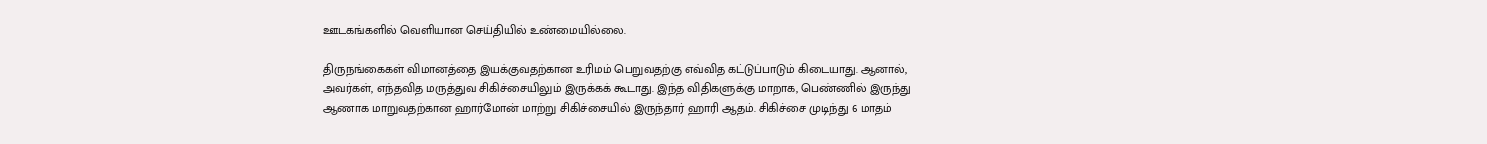ஊடகங்களில் வெளியான செய்தியில் உண்மையில்லை.

திருநங்கைகள் விமானத்தை இயக்குவதற்கான உரிமம் பெறுவதற்கு எவ்வித கட்டுப்பாடும் கிடையாது. ஆனால், அவர்கள், எந்தவித மருத்துவ சிகிச்சையிலும் இருக்கக் கூடாது. இந்த விதிகளுக்கு மாறாக, பெண்ணில் இருந்து ஆணாக மாறுவதற்கான ஹார்மோன் மாற்று சிகிச்சையில் இருந்தார் ஹாரி ஆதம். சிகிச்சை முடிந்து 6 மாதம்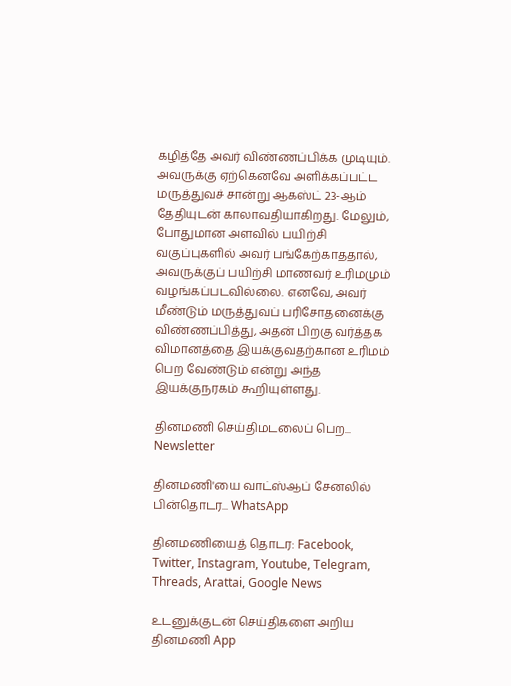கழித்தே அவர் விண்ணப்பிக்க முடியும். அவருக்கு ஏற்கெனவே அளிக்கப்பட்ட மருத்துவச் சான்று ஆகஸ்ட் 23-ஆம் தேதியுடன் காலாவதியாகிறது. மேலும், போதுமான அளவில் பயிற்சி வகுப்புகளில் அவர் பங்கேற்காததால், அவருக்குப் பயிற்சி மாணவர் உரிமமும் வழங்கப்படவில்லை. எனவே, அவர் மீண்டும் மருத்துவப் பரிசோதனைக்கு விண்ணப்பித்து, அதன் பிறகு வர்த்தக விமானத்தை இயக்குவதற்கான உரிமம் பெற வேண்டும் என்று அந்த இயக்குநரகம் கூறியுள்ளது.

தினமணி செய்திமடலைப் பெற... Newsletter

தினமணி'யை வாட்ஸ்ஆப் சேனலில் பின்தொடர... WhatsApp

தினமணியைத் தொடர: Facebook, Twitter, Instagram, Youtube, Telegram, Threads, Arattai, Google News

உடனுக்குடன் செய்திகளை அறிய தினமணி App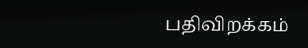பதிவிறக்கம்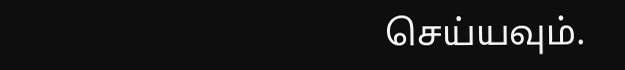செய்யவும்.